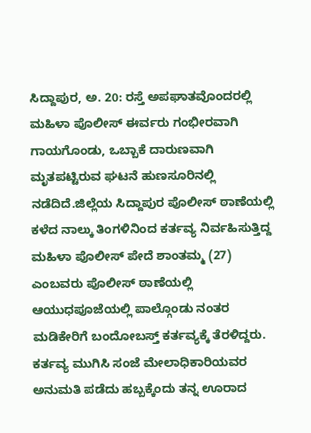ಸಿದ್ದಾಪುರ, ಅ. 20: ರಸ್ತೆ ಅಪಘಾತವೊಂದರಲ್ಲಿ ಮಹಿಳಾ ಪೊಲೀಸ್ ಈರ್ವರು ಗಂಭೀರವಾಗಿ ಗಾಯಗೊಂಡು, ಒಬ್ಬಾಕೆ ದಾರುಣವಾಗಿ ಮೃತಪಟ್ಟಿರುವ ಘಟನೆ ಹುಣಸೂರಿನಲ್ಲಿ ನಡೆದಿದೆ.ಜಿಲ್ಲೆಯ ಸಿದ್ದಾಪುರ ಪೊಲೀಸ್ ಠಾಣೆಯಲ್ಲಿ ಕಳೆದ ನಾಲ್ಕು ತಿಂಗಳಿನಿಂದ ಕರ್ತವ್ಯ ನಿರ್ವಹಿಸುತ್ತಿದ್ದ ಮಹಿಳಾ ಪೊಲೀಸ್ ಪೇದೆ ಶಾಂತಮ್ಮ (27) ಎಂಬವರು ಪೊಲೀಸ್ ಠಾಣೆಯಲ್ಲಿ ಆಯುಧಪೂಜೆಯಲ್ಲಿ ಪಾಲ್ಗೊಂಡು ನಂತರ ಮಡಿಕೇರಿಗೆ ಬಂದೋಬಸ್ತ್ ಕರ್ತವ್ಯಕ್ಕೆ ತೆರಳಿದ್ದರು. ಕರ್ತವ್ಯ ಮುಗಿಸಿ ಸಂಜೆ ಮೇಲಾಧಿಕಾರಿಯವರ ಅನುಮತಿ ಪಡೆದು ಹಬ್ಬಕ್ಕೆಂದು ತನ್ನ ಊರಾದ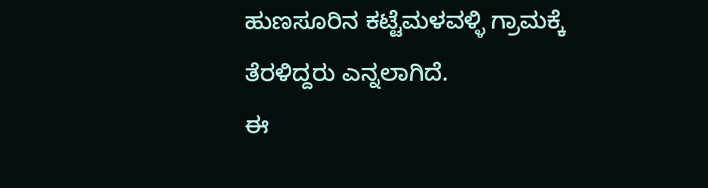ಹುಣಸೂರಿನ ಕಟ್ಟೆಮಳವಳ್ಳಿ ಗ್ರಾಮಕ್ಕೆ ತೆರಳಿದ್ದರು ಎನ್ನಲಾಗಿದೆ.
ಈ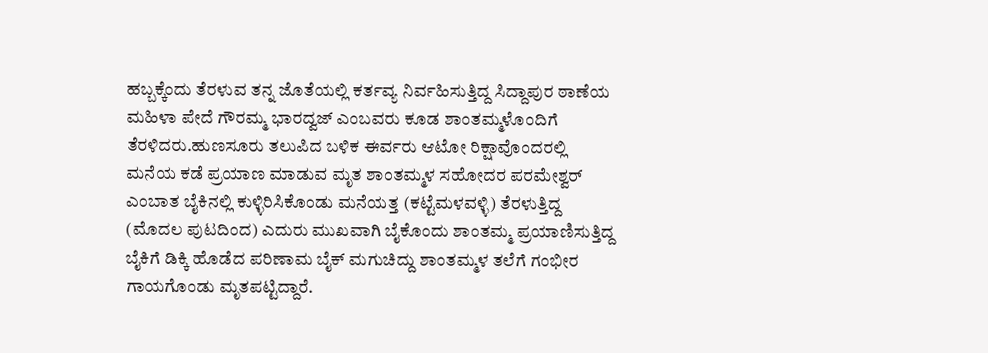ಹಬ್ಬಕ್ಕೆಂದು ತೆರಳುವ ತನ್ನ ಜೊತೆಯಲ್ಲಿ ಕರ್ತವ್ಯ ನಿರ್ವಹಿಸುತ್ತಿದ್ದ ಸಿದ್ದಾಪುರ ಠಾಣೆಯ ಮಹಿಳಾ ಪೇದೆ ಗೌರಮ್ಮ ಭಾರದ್ವಜ್ ಎಂಬವರು ಕೂಡ ಶಾಂತಮ್ಮಳೊಂದಿಗೆ ತೆರಳಿದರು.ಹುಣಸೂರು ತಲುಪಿದ ಬಳಿಕ ಈರ್ವರು ಆಟೋ ರಿಕ್ಷಾವೊಂದರಲ್ಲಿ ಮನೆಯ ಕಡೆ ಪ್ರಯಾಣ ಮಾಡುವ ಮೃತ ಶಾಂತಮ್ಮಳ ಸಹೋದರ ಪರಮೇಶ್ವರ್ ಎಂಬಾತ ಬೈಕಿನಲ್ಲಿ ಕುಳ್ಳಿರಿಸಿಕೊಂಡು ಮನೆಯತ್ತ (ಕಟ್ಟೆಮಳವಳ್ಳಿ) ತೆರಳುತ್ತಿದ್ದ
(ಮೊದಲ ಪುಟದಿಂದ) ಎದುರು ಮುಖವಾಗಿ ಬೈಕೊಂದು ಶಾಂತಮ್ಮ ಪ್ರಯಾಣಿಸುತ್ತಿದ್ದ ಬೈಕಿಗೆ ಡಿಕ್ಕಿ ಹೊಡೆದ ಪರಿಣಾಮ ಬೈಕ್ ಮಗುಚಿದ್ದು ಶಾಂತಮ್ಮಳ ತಲೆಗೆ ಗಂಭೀರ ಗಾಯಗೊಂಡು ಮೃತಪಟ್ಟಿದ್ದಾರೆ.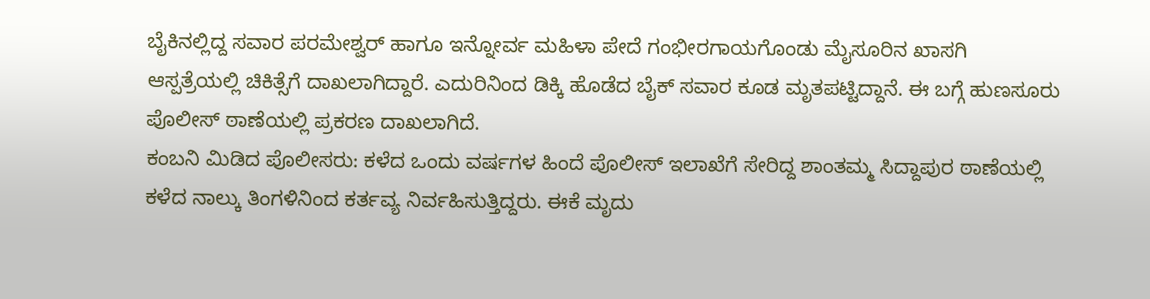ಬೈಕಿನಲ್ಲಿದ್ದ ಸವಾರ ಪರಮೇಶ್ವರ್ ಹಾಗೂ ಇನ್ನೋರ್ವ ಮಹಿಳಾ ಪೇದೆ ಗಂಭೀರಗಾಯಗೊಂಡು ಮೈಸೂರಿನ ಖಾಸಗಿ ಆಸ್ಪತ್ರೆಯಲ್ಲಿ ಚಿಕಿತ್ಸೆಗೆ ದಾಖಲಾಗಿದ್ದಾರೆ. ಎದುರಿನಿಂದ ಡಿಕ್ಕಿ ಹೊಡೆದ ಬೈಕ್ ಸವಾರ ಕೂಡ ಮೃತಪಟ್ಟಿದ್ದಾನೆ. ಈ ಬಗ್ಗೆ ಹುಣಸೂರು ಪೊಲೀಸ್ ಠಾಣೆಯಲ್ಲಿ ಪ್ರಕರಣ ದಾಖಲಾಗಿದೆ.
ಕಂಬನಿ ಮಿಡಿದ ಪೊಲೀಸರು: ಕಳೆದ ಒಂದು ವರ್ಷಗಳ ಹಿಂದೆ ಪೊಲೀಸ್ ಇಲಾಖೆಗೆ ಸೇರಿದ್ದ ಶಾಂತಮ್ಮ ಸಿದ್ದಾಪುರ ಠಾಣೆಯಲ್ಲಿ ಕಳೆದ ನಾಲ್ಕು ತಿಂಗಳಿನಿಂದ ಕರ್ತವ್ಯ ನಿರ್ವಹಿಸುತ್ತಿದ್ದರು. ಈಕೆ ಮೃದು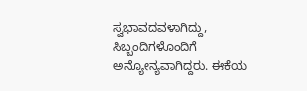ಸ್ವಭಾವದವಳಾಗಿದ್ದು, ಸಿಬ್ಬಂದಿಗಳೊಂದಿಗೆ ಅನ್ಯೋನ್ಯವಾಗಿದ್ದರು. ಈಕೆಯ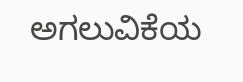ಅಗಲುವಿಕೆಯ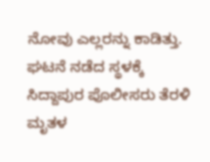ನೋವು ಎಲ್ಲರನ್ನು ಕಾಡಿತ್ತು. ಘಟನೆ ನಡೆದ ಸ್ಥಳಕ್ಕೆ ಸಿದ್ದಾಪುರ ಪೊಲೀಸರು ತೆರಳಿ ಮೃತಳ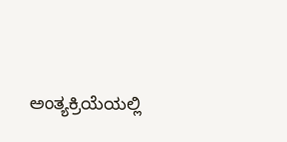ಅಂತ್ಯಕ್ರಿಯೆಯಲ್ಲಿ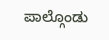ಪಾಲ್ಗೊಂಡು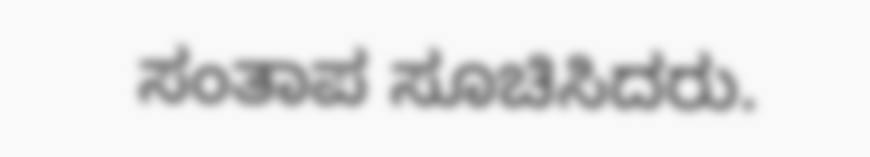ಸಂತಾಪ ಸೂಚಿಸಿದರು.